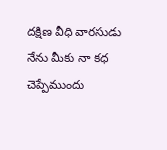దక్షిణ వీధి వారసుడు
నేను మీకు నా కధ చెప్పేముందు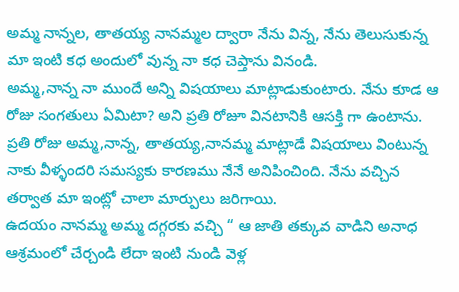అమ్మ నాన్నల, తాతయ్య నానమ్మల ద్వారా నేను విన్న, నేను తెలుసుకున్న మా ఇంటి కధ అందులో వున్న నా కధ చెప్తాను వినండి.
అమ్మ,నాన్న నా ముందే అన్ని విషయాలు మాట్లాడుకుంటారు. నేను కూడ ఆ రోజు సంగతులు ఏమిటా? అని ప్రతి రోజూ వినటానికి ఆసక్తి గా ఉంటాను.
ప్రతి రోజు అమ్మ,నాన్న, తాతయ్య,నానమ్మ మాట్లాడే విషయాలు వింటున్న నాకు వీళ్ళందరి సమస్యకు కారణము నేనే అనిపించింది. నేను వచ్చిన తర్వాత మా ఇంట్లో చాలా మార్పులు జరిగాయి.
ఉదయం నానమ్మ అమ్మ దగ్గరకు వచ్చి “ ఆ జాతి తక్కువ వాడిని అనాధ ఆశ్రమంలో చేర్చండి లేదా ఇంటి నుండి వెళ్ల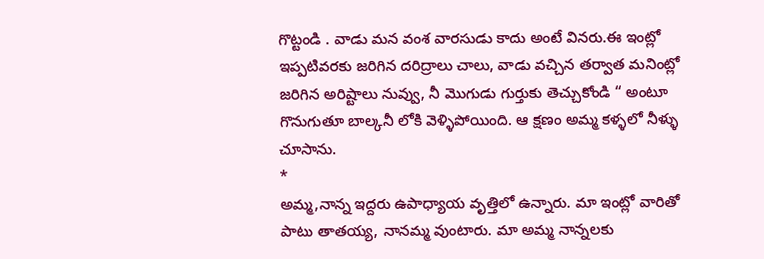గొట్టండి . వాడు మన వంశ వారసుడు కాదు అంటే వినరు.ఈ ఇంట్లో ఇప్పటివరకు జరిగిన దరిద్రాలు చాలు, వాడు వచ్చిన తర్వాత మనింట్లో జరిగిన అరిష్టాలు నువ్వు, నీ మొగుడు గుర్తుకు తెచ్చుకోండి “ అంటూ గొనుగుతూ బాల్కనీ లోకి వెళ్ళిపోయింది. ఆ క్షణం అమ్మ కళ్ళలో నీళ్ళు చూసాను.
*
అమ్మ,నాన్న ఇద్దరు ఉపాధ్యాయ వృత్తిలో ఉన్నారు. మా ఇంట్లో వారితో పాటు తాతయ్య, నానమ్మ వుంటారు. మా అమ్మ నాన్నలకు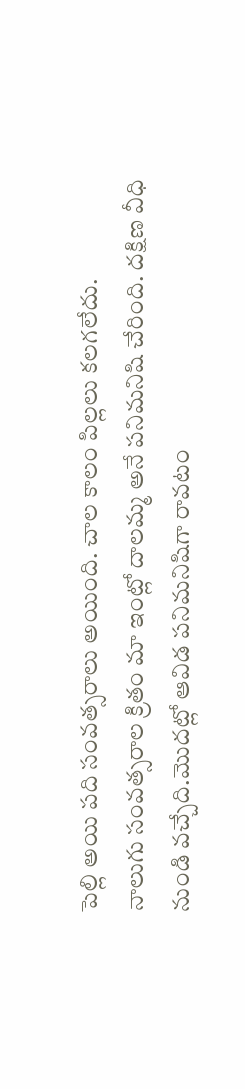పెల్లి అయి పది సంవత్సరాలు అయింది. చాల కాలం పిల్లలు కలగలేదు.
నాలుగు సంవత్సరాల క్రితం మా ఇంట్లో దాలమ్మ అనే పనిమనిషి చేరింది. దక్షిణ వీధి నుండి వచ్చేది.మొదట్లో ఆవిడ పనిమనిషిగా రావటం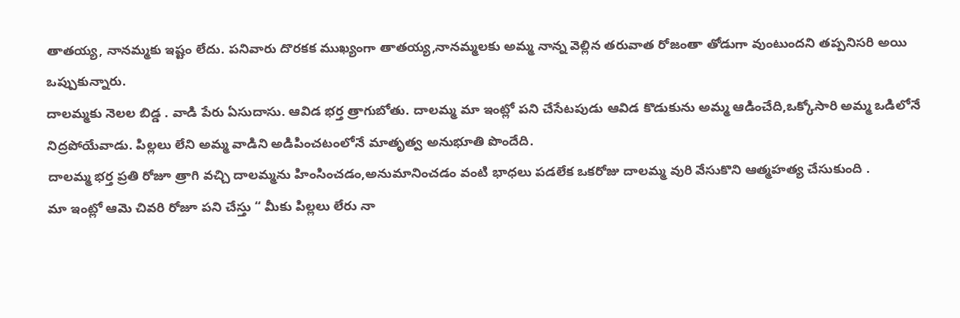తాతయ్య, నానమ్మకు ఇష్టం లేదు. పనివారు దొరకక ముఖ్యంగా తాతయ్య,నానమ్మలకు అమ్మ నాన్న వెల్లిన తరువాత రోజంతా తోడుగా వుంటుందని తప్పనిసరి అయి ఒప్పుకున్నారు.
దాలమ్మకు నెలల బిడ్డ . వాడి పేరు ఏసుదాసు. ఆవిడ భర్త త్రాగుబోతు. దాలమ్మ మా ఇంట్లో పని చేసేటపుడు ఆవిడ కొడుకును అమ్మ ఆడించేది,ఒక్కోసారి అమ్మ ఒడిలోనే నిద్రపోయేవాడు. పిల్లలు లేని అమ్మ వాడిని అడిపించటంలోనే మాతృత్వ అనుభూతి పొందేది.
దాలమ్మ భర్త ప్రతి రోజూ త్రాగి వచ్చి దాలమ్మను హింసించడం,అనుమానించడం వంటి భాధలు పడలేక ఒకరోజు దాలమ్మ వురి వేసుకొని ఆత్మహత్య చేసుకుంది .
మా ఇంట్లో ఆమె చివరి రోజూ పని చేస్తు “ మీకు పిల్లలు లేరు నా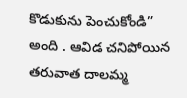కొడుకును పెంచుకోండి” అంది . ఆవిడ చనిపోయిన తరువాత దాలమ్మ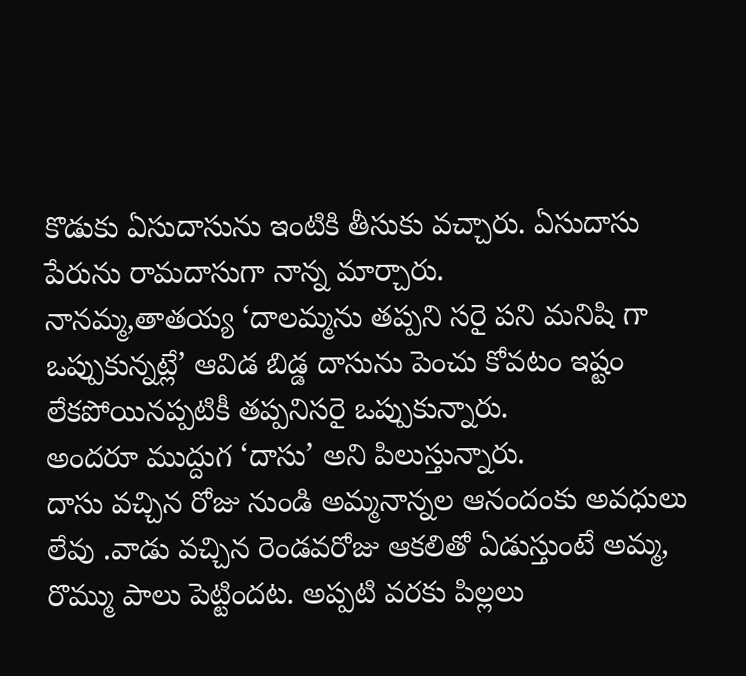కొడుకు ఏసుదాసును ఇంటికి తీసుకు వచ్చారు. ఏసుదాసు పేరును రామదాసుగా నాన్న మార్చారు.
నానమ్మ,తాతయ్య ‘దాలమ్మను తప్పని సరై పని మనిషి గా ఒప్పుకున్నట్లే’ ఆవిడ బిడ్డ దాసును పెంచు కోవటం ఇష్టం లేకపోయినప్పటికీ తప్పనిసరై ఒప్పుకున్నారు.
అందరూ ముద్దుగ ‘దాసు’ అని పిలుస్తున్నారు.
దాసు వచ్చిన రోజు నుండి అమ్మనాన్నల ఆనందంకు అవధులు లేవు .వాడు వచ్చిన రెండవరోజు ఆకలితో ఏడుస్తుంటే అమ్మ, రొమ్ము పాలు పెట్టిందట. అప్పటి వరకు పిల్లలు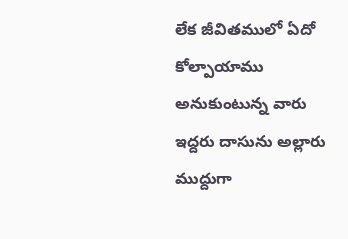లేక జీవితములో ఏదో కోల్పాయాము అనుకుంటున్న వారు ఇద్దరు దాసును అల్లారు ముద్దుగా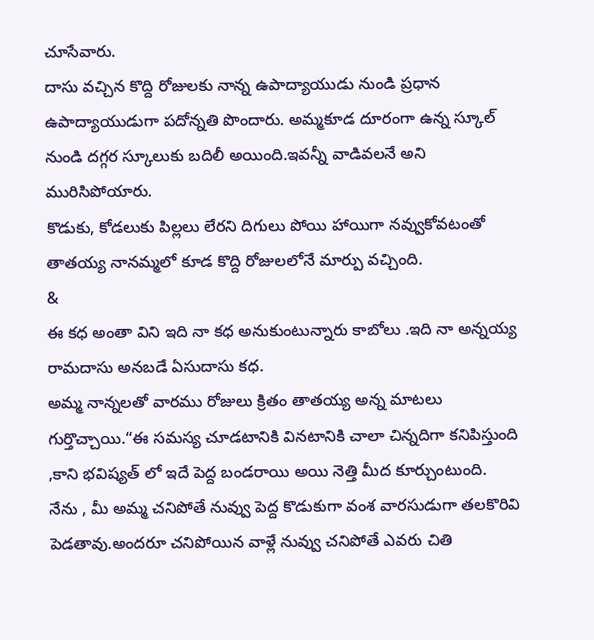చూసేవారు.
దాసు వచ్చిన కొద్ది రోజులకు నాన్న ఉపాద్యాయుడు నుండి ప్రధాన ఉపాద్యాయుడుగా పదోన్నతి పొందారు. అమ్మకూడ దూరంగా ఉన్న స్కూల్ నుండి దగ్గర స్కూలుకు బదిలీ అయింది.ఇవన్నీ వాడివలనే అని మురిసిపోయారు.
కొడుకు, కోడలుకు పిల్లలు లేరని దిగులు పోయి హాయిగా నవ్వుకోవటంతో తాతయ్య నానమ్మలో కూడ కొద్ది రోజులలోనే మార్పు వచ్చింది.
&
ఈ కధ అంతా విని ఇది నా కధ అనుకుంటున్నారు కాబోలు .ఇది నా అన్నయ్య రామదాసు అనబడే ఏసుదాసు కధ.
అమ్మ నాన్నలతో వారము రోజులు క్రితం తాతయ్య అన్న మాటలు గుర్తొచ్చాయి.“ఈ సమస్య చూడటానికి వినటానికి చాలా చిన్నదిగా కనిపిస్తుంది ,కాని భవిష్యత్ లో ఇదే పెద్ద బండరాయి అయి నెత్తి మీద కూర్చుంటుంది.
నేను , మీ అమ్మ చనిపోతే నువ్వు పెద్ద కొడుకుగా వంశ వారసుడుగా తలకొరివి పెడతావు.అందరూ చనిపోయిన వాళ్లే నువ్వు చనిపోతే ఎవరు చితి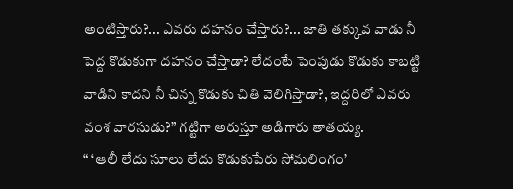అంటిస్తారు?... ఎవరు దహనం చేస్తారు?... జాతి తక్కువ వాడు నీ పెద్ద కొడుకుగా దహనం చేస్తాడా? లేదంటే పెంపుడు కొడుకు కాబట్టి వాడిని కాదని నీ చిన్న కొడుకు చితి వెలిగిస్తాడా?, ఇద్దరిలో ఎవరు వంశ వారసుడు?” గట్టిగా అరుస్తూ అడిగారు తాతయ్య.
“ ‘ఆలీ లేదు సూలు లేదు కొడుకుపేరు సోమలింగం’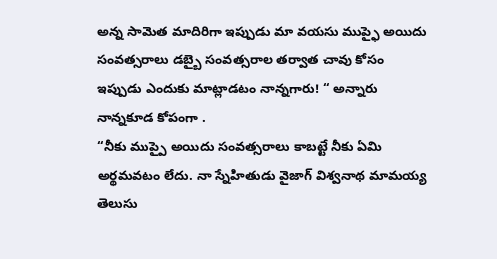అన్న సామెత మాదిరిగా ఇప్పుడు మా వయసు ముప్ఫై అయిదు సంవత్సరాలు డబ్బై సంవత్సరాల తర్వాత చావు కోసం ఇప్పుడు ఎందుకు మాట్లాడటం నాన్నగారు! “ అన్నారు నాన్నకూడ కోపంగా .
“నీకు ముప్పై అయిదు సంవత్సరాలు కాబట్టే నీకు ఏమి అర్థమవటం లేదు. నా స్నేహితుడు వైజాగ్ విశ్వనాథ మామయ్య తెలుసు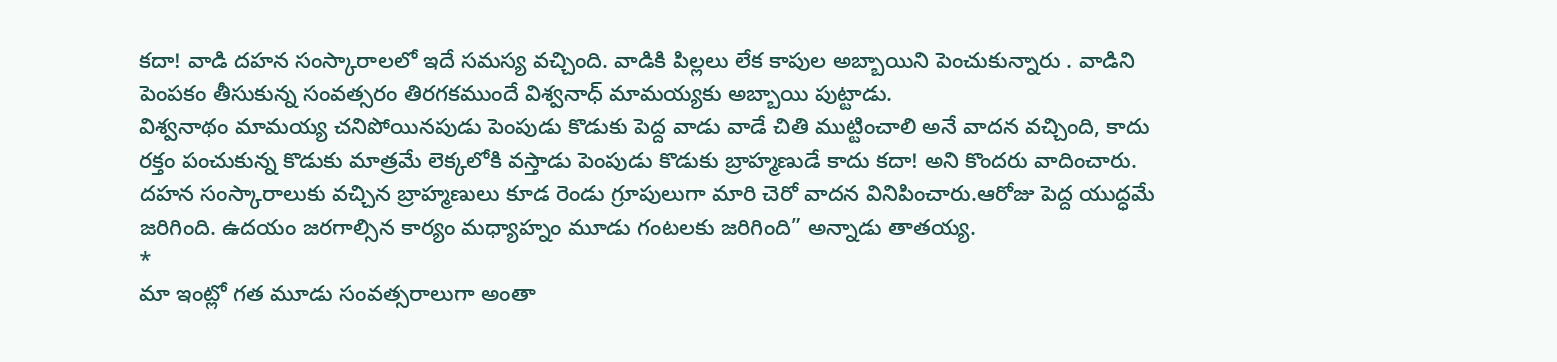కదా! వాడి దహన సంస్కారాలలో ఇదే సమస్య వచ్చింది. వాడికి పిల్లలు లేక కాపుల అబ్బాయిని పెంచుకున్నారు . వాడిని పెంపకం తీసుకున్న సంవత్సరం తిరగకముందే విశ్వనాధ్ మామయ్యకు అబ్బాయి పుట్టాడు.
విశ్వనాథం మామయ్య చనిపోయినపుడు పెంపుడు కొడుకు పెద్ద వాడు వాడే చితి ముట్టించాలి అనే వాదన వచ్చింది, కాదు రక్తం పంచుకున్న కొడుకు మాత్రమే లెక్కలోకి వస్తాడు పెంపుడు కొడుకు బ్రాహ్మణుడే కాదు కదా! అని కొందరు వాదించారు.
దహన సంస్కారాలుకు వచ్చిన బ్రాహ్మణులు కూడ రెండు గ్రూపులుగా మారి చెరో వాదన వినిపించారు.ఆరోజు పెద్ద యుద్ధమే జరిగింది. ఉదయం జరగాల్సిన కార్యం మధ్యాహ్నం మూడు గంటలకు జరిగింది” అన్నాడు తాతయ్య.
*
మా ఇంట్లో గత మూడు సంవత్సరాలుగా అంతా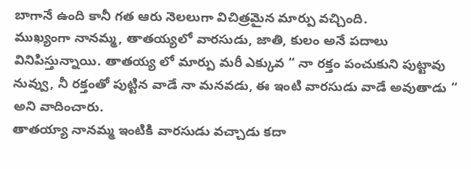బాగానే ఉంది కానీ గత ఆరు నెలలుగా విచిత్రమైన మార్పు వచ్చింది.
ముఖ్యంగా నానమ్మ, తాతయ్యలో వారసుడు, జాతి, కులం అనే పదాలు వినిపిస్తున్నాయి. తాతయ్య లో మార్పు మరీ ఎక్కువ “ నా రక్తం పంచుకుని పుట్టావు నువ్వు, నీ రక్తంతో పుట్టిన వాడే నా మనవడు, ఈ ఇంటి వారసుడు వాడే అవుతాడు “ అని వాదించారు.
తాతయ్యా నానమ్మ ఇంటికి వారసుడు వచ్చాడు కదా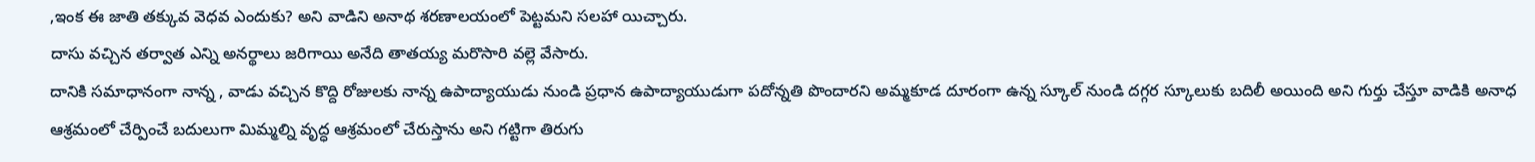,ఇంక ఈ జాతి తక్కువ వెధవ ఎందుకు? అని వాడిని అనాథ శరణాలయంలో పెట్టమని సలహా యిచ్చారు.
దాసు వచ్చిన తర్వాత ఎన్ని అనర్థాలు జరిగాయి అనేది తాతయ్య మరొసారి వల్లె వేసారు.
దానికి సమాధానంగా నాన్న , వాడు వచ్చిన కొద్ది రోజులకు నాన్న ఉపాద్యాయుడు నుండి ప్రధాన ఉపాద్యాయుడుగా పదోన్నతి పొందారని అమ్మకూడ దూరంగా ఉన్న స్కూల్ నుండి దగ్గర స్కూలుకు బదిలీ అయింది అని గుర్తు చేస్తూ వాడికి అనాధ ఆశ్రమంలో చేర్పించే బదులుగా మిమ్మల్ని వృద్ధ ఆశ్రమంలో చేరుస్తాను అని గట్టిగా తిరుగు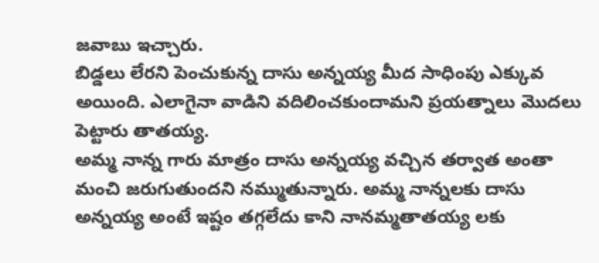జవాబు ఇచ్చారు.
బిడ్డలు లేరని పెంచుకున్న దాసు అన్నయ్య మీద సాధింపు ఎక్కువ అయింది. ఎలాగైనా వాడిని వదిలించకుందామని ప్రయత్నాలు మొదలు పెట్టారు తాతయ్య.
అమ్మ నాన్న గారు మాత్రం దాసు అన్నయ్య వచ్చిన తర్వాత అంతా మంచి జరుగుతుందని నమ్ముతున్నారు. అమ్మ నాన్నలకు దాసు అన్నయ్య అంటే ఇష్టం తగ్గలేదు కాని నానమ్మతాతయ్య లకు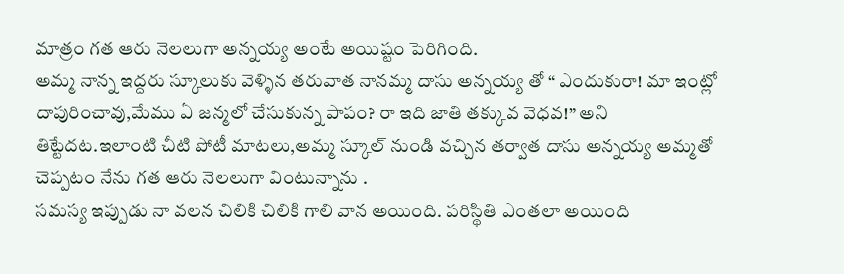మాత్రం గత ఆరు నెలలుగా అన్నయ్య అంటే అయిష్టం పెరిగింది.
అమ్మ నాన్న ఇద్దరు స్కూలుకు వెళ్ళిన తరువాత నానమ్మ దాసు అన్నయ్య తో “ ఎందుకురా! మా ఇంట్లో దాపురించావు,మేము ఏ జన్మలో చేసుకున్న పాపం? రా ఇది జాతి తక్కువ వెధవ!” అని తిట్టేదట.ఇలాంటి చీటి పోటీ మాటలు,అమ్మ స్కూల్ నుండి వచ్చిన తర్వాత దాసు అన్నయ్య అమ్మతో చెప్పటం నేను గత ఆరు నెలలుగా వింటున్నాను .
సమస్య ఇప్పుడు నా వలన చిలికి చిలికి గాలి వాన అయింది. పరిస్థితి ఎంతలా అయింది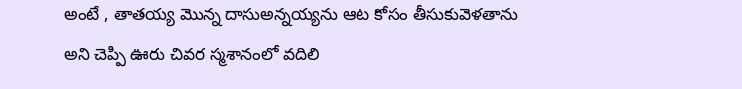అంటే , తాతయ్య మొన్న దాసుఅన్నయ్యను ఆట కోసం తీసుకువెళతాను అని చెప్పి ఊరు చివర స్మశానంలో వదిలి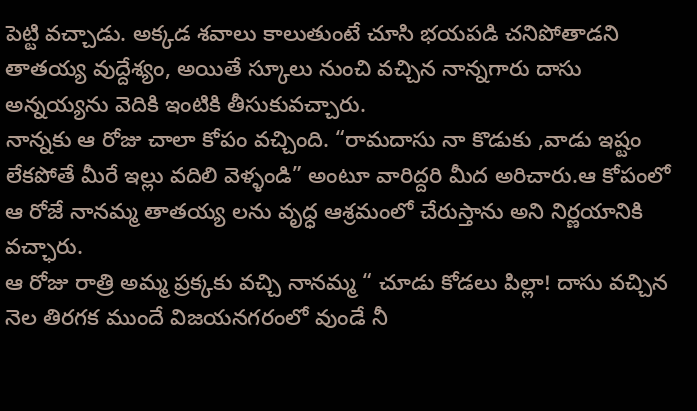పెట్టి వచ్చాడు. అక్కడ శవాలు కాలుతుంటే చూసి భయపడి చనిపోతాడని తాతయ్య వుద్దేశ్యం, అయితే స్కూలు నుంచి వచ్చిన నాన్నగారు దాసు అన్నయ్యను వెదికి ఇంటికి తీసుకువచ్చారు.
నాన్నకు ఆ రోజు చాలా కోపం వచ్చింది. “రామదాసు నా కొడుకు ,వాడు ఇష్టం లేకపోతే మీరే ఇల్లు వదిలి వెళ్ళండి” అంటూ వారిద్దరి మీద అరిచారు.ఆ కోపంలో ఆ రోజే నానమ్మ తాతయ్య లను వృధ్ధ ఆశ్రమంలో చేరుస్తాను అని నిర్ణయానికి వచ్ఛారు.
ఆ రోజు రాత్రి అమ్మ ప్రక్కకు వచ్చి నానమ్మ “ చూడు కోడలు పిల్లా! దాసు వచ్చిన నెల తిరగక ముందే విజయనగరంలో వుండే నీ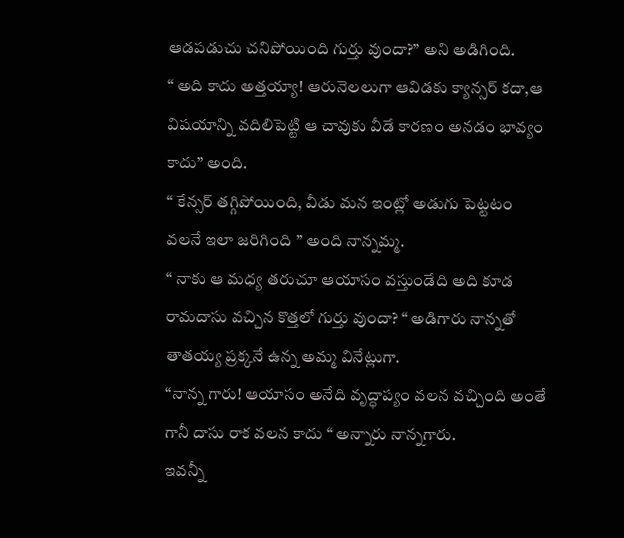ఆడపడుచు చనిపోయింది గుర్తు వుందా?” అని అడిగింది.
“ అది కాదు అత్తయ్యా! ఆరునెలలుగా ఆవిడకు క్యాన్సర్ కదా,ఆ విషయాన్ని వదిలిపెట్టి ఆ చావుకు వీడే కారణం అనడం భావ్యం కాదు” అంది.
“ కేన్సర్ తగ్గిపోయింది, వీడు మన ఇంట్లో అడుగు పెట్టటం వలనే ఇలా జరిగింది ” అంది నాన్నమ్మ.
“ నాకు ఆ మధ్య తరుచూ ఆయాసం వస్తుండేది అది కూడ రామదాసు వచ్చిన కొత్తలో గుర్తు వుందా? “ అడిగారు నాన్నతో తాతయ్య ప్రక్కనే ఉన్న అమ్మ వినేట్లుగా.
“నాన్న గారు! ఆయాసం అనేది వృద్ధాప్యం వలన వచ్చింది అంతే గానీ దాసు రాక వలన కాదు “ అన్నారు నాన్నగారు.
ఇవన్నీ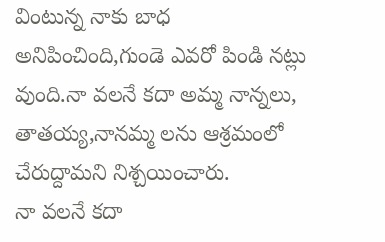వింటున్న నాకు బాధ అనిపించింది,గుండె ఎవరో పిండి నట్లు వుంది.నా వలనే కదా అమ్మ నాన్నలు, తాతయ్య,నానమ్మ లను ఆశ్రమంలో చేరుద్దామని నిశ్చయించారు.
నా వలనే కదా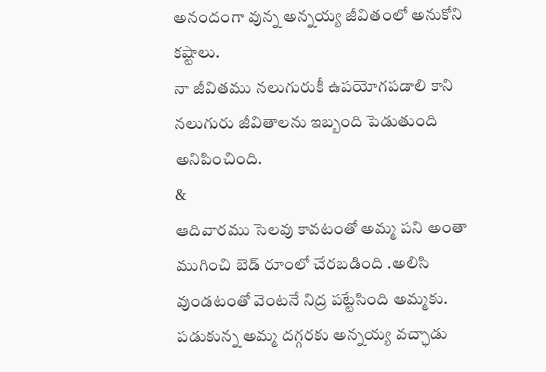అనందంగా వున్న అన్నయ్య జీవితంలో అనుకోని కష్టాలు.
నా జీవితము నలుగురుకీ ఉపయోగపడాలి కాని నలుగురు జీవితాలను ఇబ్బంది పెడుతుంది అనిపించింది.
&
ఆదివారము సెలవు కావటంతో అమ్మ పని అంతా ముగించి బెడ్ రూంలో చేరబడింది .అలిసి వుండటంతో వెంటనే నిద్ర పట్టేసింది అమ్మకు.
పడుకున్న అమ్మ దగ్గరకు అన్నయ్య వచ్ఛాడు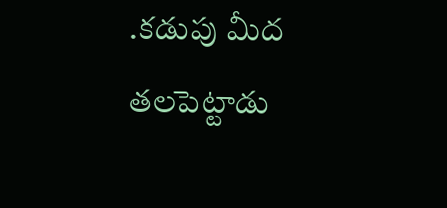.కడుపు మీద తలపెట్టాడు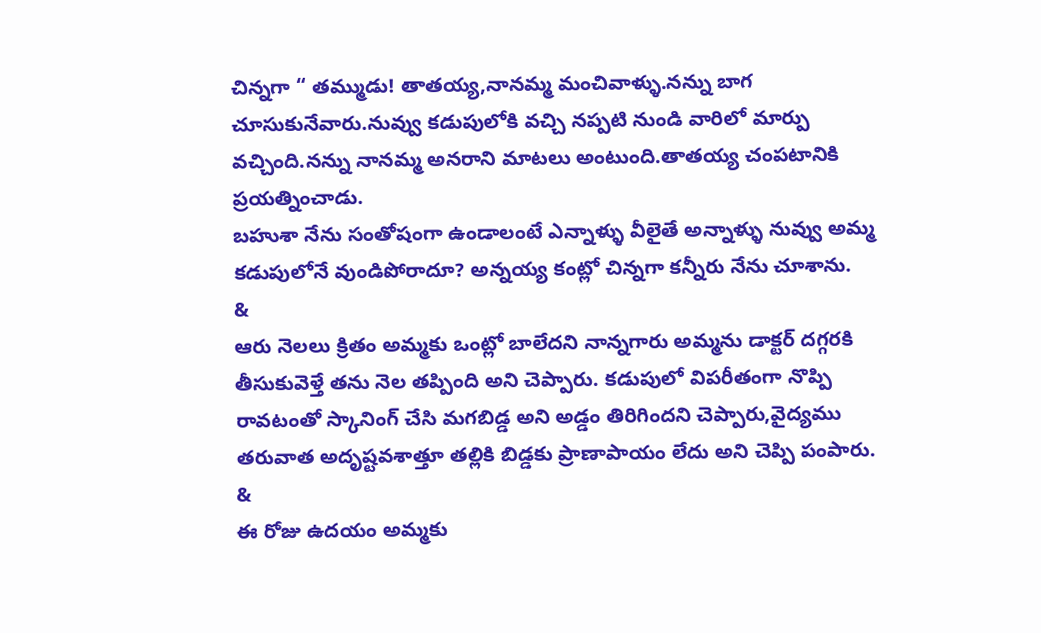చిన్నగా “ తమ్ముడు! తాతయ్య,నానమ్మ మంచివాళ్ళు.నన్ను బాగ చూసుకునేవారు.నువ్వు కడుపులోకి వచ్చి నప్పటి నుండి వారిలో మార్పు వచ్చింది.నన్ను నానమ్మ అనరాని మాటలు అంటుంది.తాతయ్య చంపటానికి ప్రయత్నించాడు.
బహుశా నేను సంతోషంగా ఉండాలంటే ఎన్నాళ్ళు వీలైతే అన్నాళ్ళు నువ్వు అమ్మ కడుపులోనే వుండిపోరాదూ? అన్నయ్య కంట్లో చిన్నగా కన్నీరు నేను చూశాను.
&
ఆరు నెలలు క్రితం అమ్మకు ఒంట్లో బాలేదని నాన్నగారు అమ్మను డాక్టర్ దగ్గరకి తీసుకువెళ్తే తను నెల తప్పింది అని చెప్పారు. కడుపులో విపరీతంగా నొప్పి రావటంతో స్కానింగ్ చేసి మగబిడ్డ అని అడ్డం తిరిగిందని చెప్పారు,వైద్యము తరువాత అదృష్టవశాత్తూ తల్లికి బిడ్డకు ప్రాణాపాయం లేదు అని చెప్పి పంపారు.
&
ఈ రోజు ఉదయం అమ్మకు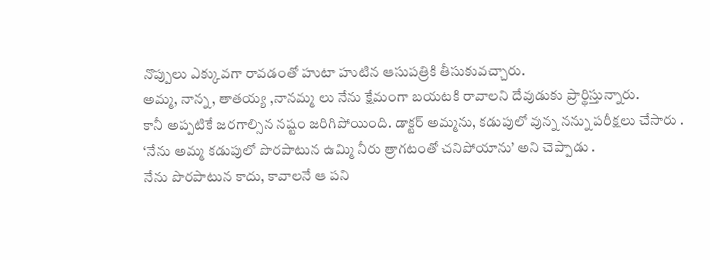నొప్పులు ఎక్కువగా రావడంతో హుటా హుటిన ఆసుపత్రికి తీసుకువచ్చారు.
అమ్మ, నాన్న, తాతయ్య ,నానమ్మ లు నేను క్షేమంగా బయటకి రావాలని దేవుడుకు ప్రార్థిస్తున్నారు.
కానీ అప్పటికే జరగాల్సిన నష్టం జరిగిపోయింది. డాక్టర్ అమ్మను, కడుపులో వున్న నన్ను పరీక్షలు చేసారు .
‘నేను అమ్మ కడుపులో పొరపాటున ఉమ్మి నీరు త్రాగటంతో చనిపోయాను’ అని చెప్పాడు .
నేను పొరపాటున కాదు, కావాలనే ఆ పని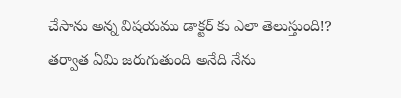చేసాను అన్న విషయము డాక్టర్ కు ఎలా తెలుస్తుంది!?
తర్వాత ఏమి జరుగుతుంది అనేది నేను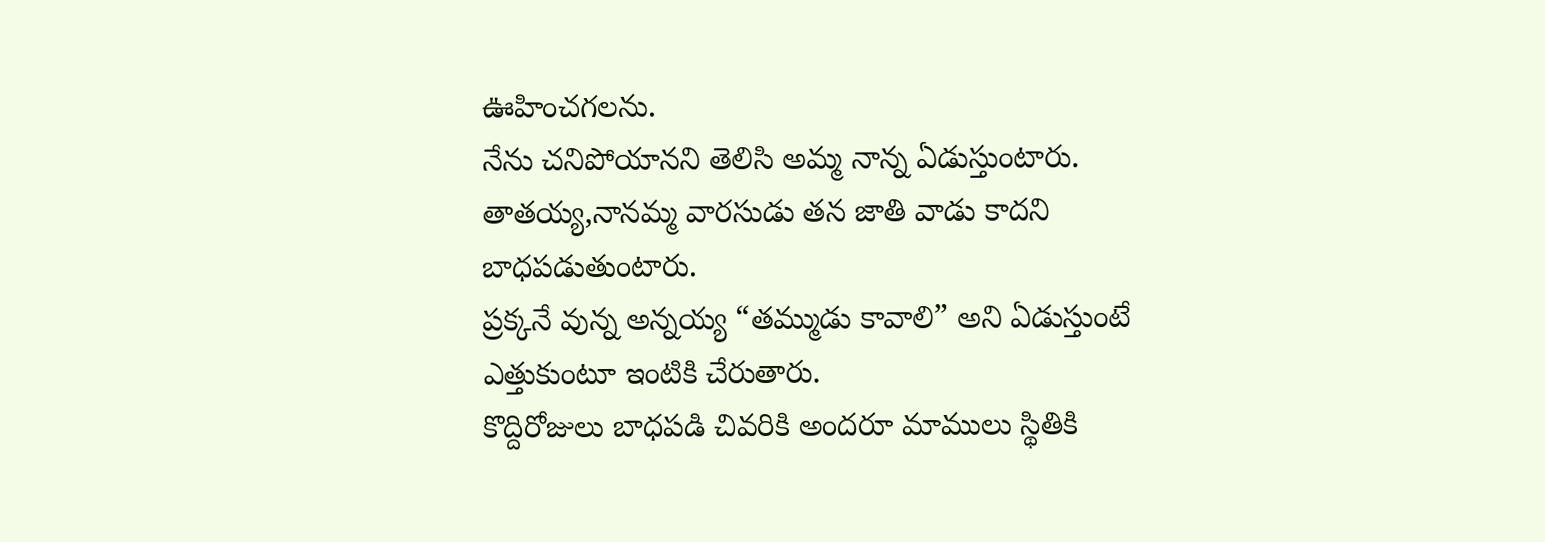ఊహించగలను.
నేను చనిపోయానని తెలిసి అమ్మ నాన్న ఏడుస్తుంటారు.
తాతయ్య,నానమ్మ వారసుడు తన జాతి వాడు కాదని బాధపడుతుంటారు.
ప్రక్కనే వున్న అన్నయ్య “తమ్ముడు కావాలి” అని ఏడుస్తుంటే ఎత్తుకుంటూ ఇంటికి చేరుతారు.
కొద్దిరోజులు బాధపడి చివరికి అందరూ మాములు స్థితికి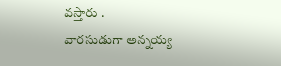వస్తారు .
వారసుడుగా అన్నయ్య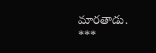మారతాడు.
***